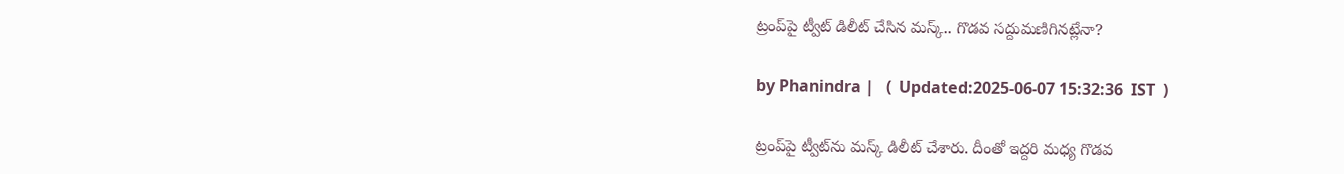ట్రంప్‌పై ట్వీట్ డిలీట్ చేసిన మస్క్.. గొడవ సద్దుమణిగినట్లేనా?

by Phanindra |   (  Updated:2025-06-07 15:32:36  IST  )

ట్రంప్‌పై ట్వీట్‌ను మస్క్ డిలీట్ చేశారు. దీంతో ఇద్దరి మధ్య గొడవ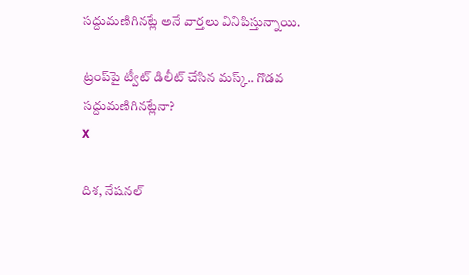సద్దుమణిగినట్లే అనే వార్తలు వినిపిస్తున్నాయి.

ట్రంప్‌పై ట్వీట్ డిలీట్ చేసిన మస్క్.. గొడవ సద్దుమణిగినట్లేనా?
X

దిశ, నేషనల్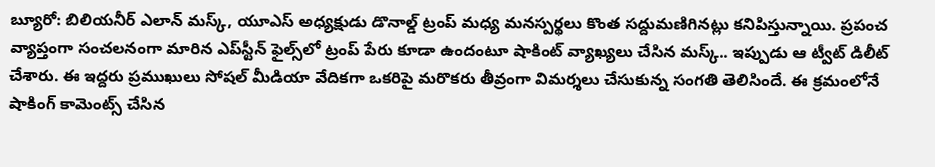బ్యూరో: బిలియనీర్ ఎలాన్ మస్క్, యూఎస్ అధ్యక్షుడు డొనాల్డ్ ట్రంప్ మధ్య మనస్పర్థలు కొంత సద్దుమణిగినట్లు కనిపిస్తున్నాయి. ప్రపంచ వ్యాప్తంగా సంచలనంగా మారిన ఎప్‌స్టీన్ ఫైల్స్‌లో ట్రంప్ పేరు కూడా ఉందంటూ షాకింట్ వ్యాఖ్యలు చేసిన మస్క్.. ఇప్పుడు ఆ ట్వీట్ డిలీట్ చేశారు. ఈ ఇద్దరు ప్రముఖులు సోషల్ మీడియా వేదికగా ఒకరిపై మరొకరు తీవ్రంగా విమర్శలు చేసుకున్న సంగతి తెలిసిందే. ఈ క్రమంలోనే షాకింగ్ కామెంట్స్ చేసిన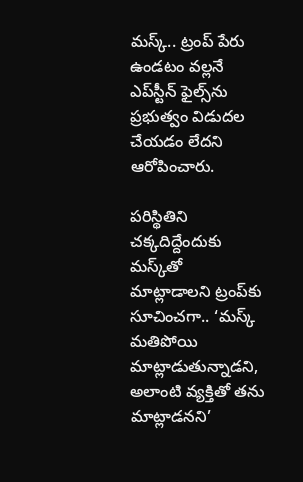మస్క్.. ట్రంప్ పేరు ఉండటం వల్లనే ఎప్‌స్టీన్ ఫైల్స్‌ను ప్రభుత్వం విడుదల చేయడం లేదని ఆరోపించారు.

పరిస్థితిని చక్కదిద్దేందుకు మస్క్‌తో మాట్లాడాలని ట్రంప్‌కు సూచించగా.. ‘మస్క్ మతిపోయి మాట్లాడుతున్నాడని, అలాంటి వ్యక్తితో తను మాట్లాడనని’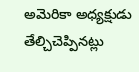అమెరికా అధ్యక్షుడు తేల్చిచెప్పినట్లు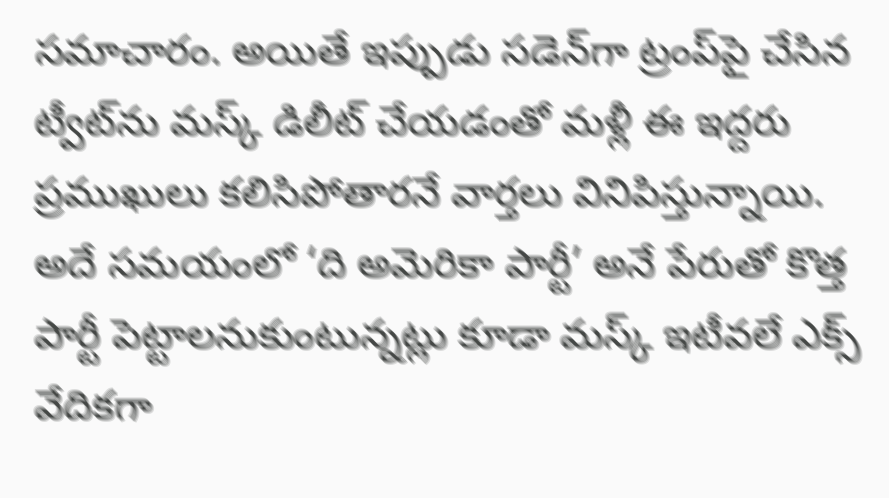సమాచారం. అయితే ఇప్పుడు సడెన్‌గా ట్రంప్‌పై చేసిన ట్వీట్‌ను మస్క్ డిలీట్ చేయడంతో మళ్లీ ఈ ఇద్దరు ప్రముఖులు కలిసిపోతారనే వార్తలు వినిపిస్తున్నాయి. అదే సమయంలో ‘ది అమెరికా పార్టీ’ అనే పేరుతో కొత్త పార్టీ పెట్టాలనుకుంటున్నట్లు కూడా మస్క్ ఇటీవలే ఎక్స్ వేదికగా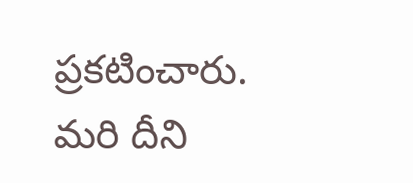ప్రకటించారు. మరి దీని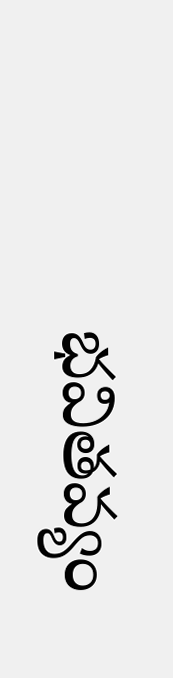భవితవ్యం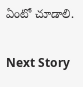ఏంటో చూడాలి.

Next Story